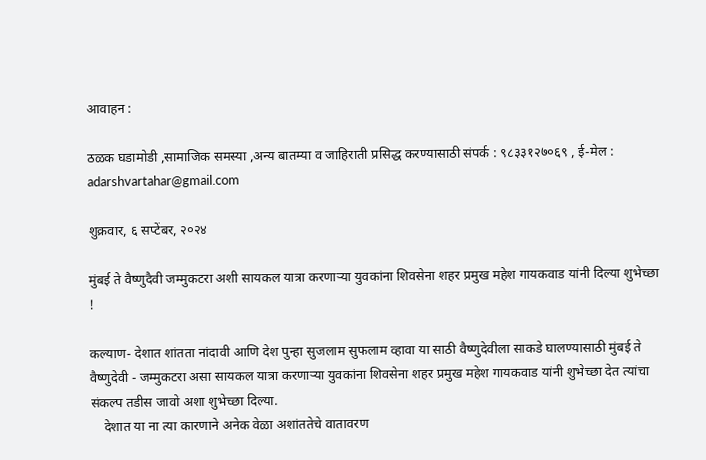आवाहन :

ठळक घडामोडी ,सामाजिक समस्या ,अन्य बातम्या व जाहिराती प्रसिद्ध करण्यासाठी संपर्क : ९८३३१२७०६९ , ई-मेल : adarshvartahar@gmail.com

शुक्रवार, ६ सप्टेंबर, २०२४

मुंबई ते वैष्णुदैवी जम्मुकटरा अशी सायकल यात्रा करणाऱ्या युवकांना शिवसेना शहर प्रमुख महेश गायकवाड यांनी दिल्या शुभेच्छा !

कल्याण- देशात शांतता नांदावी आणि देश पुन्हा सुजलाम सुफलाम व्हावा या साठी वैष्णुदेवीला साकडे घालण्यासाठी मुंबई ते वैष्णुदेवी - जम्मुकटरा असा सायकल यात्रा करणाऱ्या युवकांना शिवसेना शहर प्रमुख महेश गायकवाड यांनी शुभेच्छा देत त्यांचा संकल्प तडीस जावो अशा शुभेच्छा दिल्या.
    देशात या ना त्या कारणाने अनेक वेळा अशांततेचे वातावरण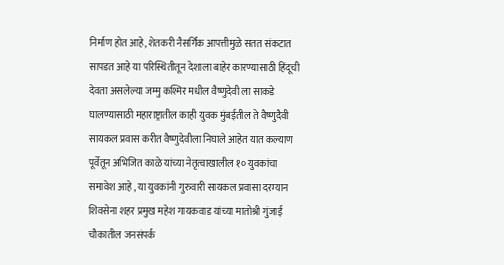निर्माण होत आहे, शेतकरी नैसर्गिक आपत्तीमुळे सतत संकटात सापडत आहे या परिस्थितीतून देशाला बाहेर कारण्यासाठी हिंदूची देवता असलेल्या जम्मु कश्मिर मधील वैष्णुदेवी ला साकडे घालण्यासाठी महाराष्ट्रातील काही युवक मुंबईतील ते वैष्णुदैवी सायकल प्रवास करीत वैष्णुदेवीला निघाले आहेत यात कल्याण पूर्वेतून अभिजित काळे यांच्या नेतृत्वाखालील १० युवकांचा समावेश आहे , या युवकांनी गुरुवारी सायकल प्रवासा दरम्यान शिवसेना शहर प्रमुख महेश गायकवाड यांच्या मातोश्री गुंजाई चौकातील जनसंपर्क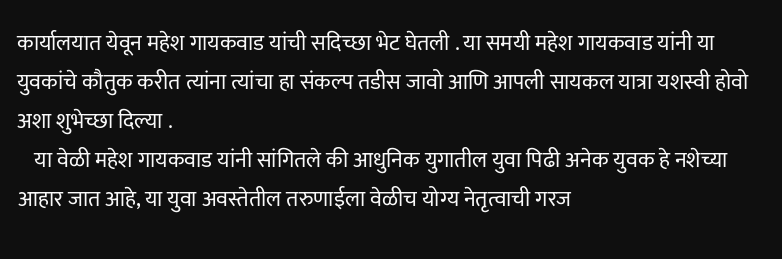कार्यालयात येवून महेश गायकवाड यांची सदिच्छा भेट घेतली . या समयी महेश गायकवाड यांनी या युवकांचे कौतुक करीत त्यांना त्यांचा हा संकल्प तडीस जावो आणि आपली सायकल यात्रा यशस्वी होवो अशा शुभेच्छा दिल्या .
    या वेळी महेश गायकवाड यांनी सांगितले की आधुनिक युगातील युवा पिढी अनेक युवक हे नशेच्या आहार जात आहे, या युवा अवस्तेतील तरुणाईला वेळीच योग्य नेतृत्वाची गरज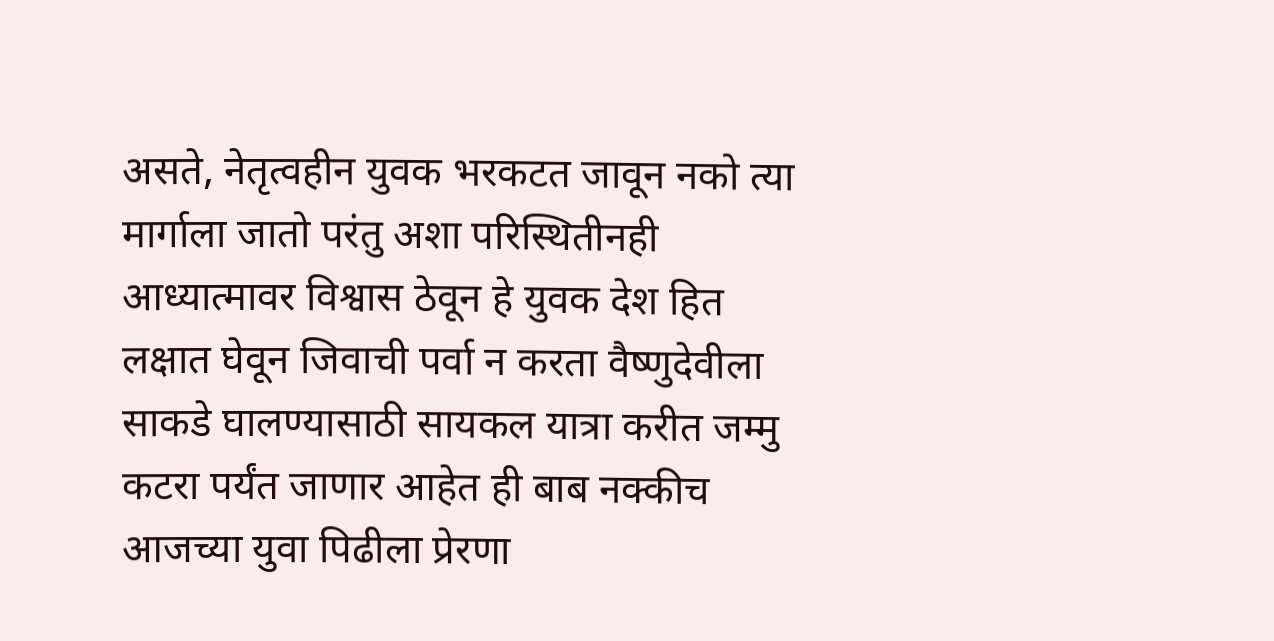असते, नेतृत्वहीन युवक भरकटत जावून नको त्या मार्गाला जातो परंतु अशा परिस्थितीनही आध्यात्मावर विश्वास ठेवून हे युवक देश हित लक्षात घेवून जिवाची पर्वा न करता वैष्णुदेवीला साकडे घालण्यासाठी सायकल यात्रा करीत जम्मु कटरा पर्यंत जाणार आहेत ही बाब नक्कीच आजच्या युवा पिढीला प्रेरणा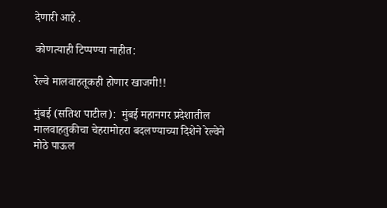देणारी आहे .

कोणत्याही टिप्पण्‍या नाहीत:

रेल्वे मालवाहतूकही होणार खाजगी!!

मुंबई (सतिश पाटील):  मुंबई महानगर प्रदेशातील मालवाहतुकीचा चेहरामोहरा बदलण्याच्या दिशेने रेल्वेने मोठे पाऊल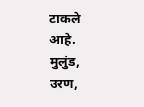टाकले आहे. मुलुंड, उरण,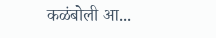कळंबोली आ...